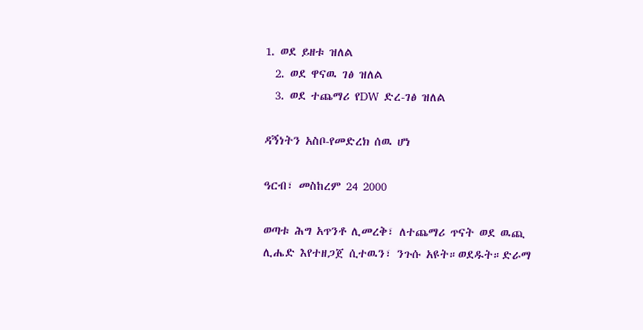1. ወደ ይዘቱ ዝለል
  2. ወደ ዋናዉ ገፅ ዝለል
  3. ወደ ተጨማሪ የDW ድረ-ገፅ ዝለል

ዳኝነትን አስቦ-የመድረክ ሰዉ ሆነ

ዓርብ፣ መስከረም 24 2000

ወጣቱ ሕግ አጥንቶ ሊመረቅ፣ ለተጨማሪ ጥናት ወደ ዉጪ ሊሔድ እየተዘጋጀ ሲተዉን፣ ንጉሱ አዩት።ወደዱት።ድራማ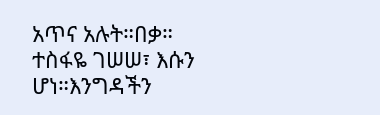አጥና አሉት።በቃ። ተስፋዬ ገሠሠ፣ እሱን ሆነ።እንግዳችን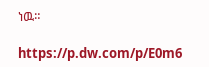ነዉ።

https://p.dw.com/p/E0m6